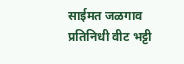साईमत जळगाव प्रतिनिधी वीट भट्टी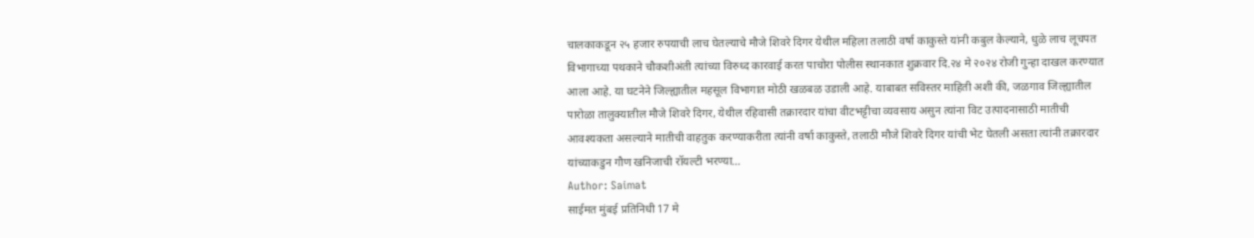चालकाकडून २५ हजार रुपयाची लाच घेतल्याचे मौजे शिवरे दिगर येथील महिला तलाठी वर्षा काकुस्ते यांनी कबुल केल्याने, धुळे लाच लूचपत विभागाच्या पथकाने चौकशीअंती त्यांच्या विरुध्द कारवाई करत पाचोरा पोलीस स्थानकात शुक्रवार दि.२४ मे २०२४ रोजी गुन्हा दाखल करण्यात आला आहे. या घटनेने जिल्ह्यातील महसूल विभागात मोठी खळबळ उडाली आहे. याबाबत सविस्तर माहिती अशी की, जळगाव जिल्ह्यातील पारोळा तालुक्यातील मौजे शिवरे दिगर, येथील रहिवासी तक्रारदार यांचा वीटभट्टीचा व्यवसाय असुन त्यांना विट उत्पादनासाठी मातीची आवश्यकता असल्याने मातीची वाहतुक करण्याकरीता त्यांनी वर्षा काकुस्ते, तलाठी मौजे शिवरे दिगर यांची भेट घेतली असता त्यांनी तक्रारदार यांच्याकडुन गौण खनिजाची रॉयल्टी भरण्या…
Author: Saimat
साईमत मुंबई प्रतिनिधी 17 मे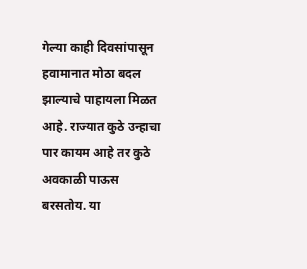गेल्या काही दिवसांपासून हवामानात मोठा बदल झाल्याचे पाहायला मिळत आहे. राज्यात कुठे उन्हाचा पार कायम आहे तर कुठे अवकाळी पाऊस बरसतोय. या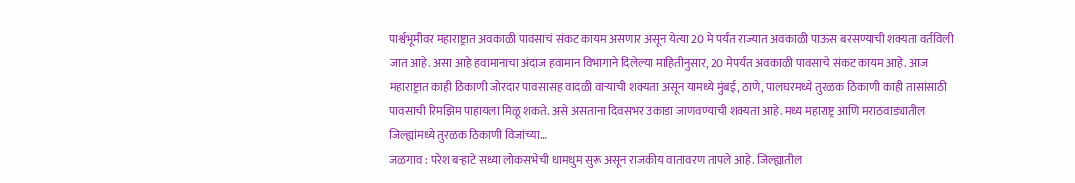पार्श्वभूमीवर महाराष्ट्रात अवकाळी पावसाचं संकट कायम असणार असून येत्या 20 मे पर्यंत राज्यात अवकाळी पाऊस बरसण्याची शक्यता वर्तविली जात आहे. असा आहे हवामानाचा अंदाज हवामान विभागाने दिलेल्या माहितीनुसार, 20 मेपर्यंत अवकाळी पावसाचे संकट कायम आहे. आज महाराष्ट्रात काही ठिकाणी जोरदार पावसासह वादळी वाऱ्याची शक्यता असून यामध्ये मुंबई, ठाणे, पालघरमध्ये तुरळक ठिकाणी काही तासांसाठी पावसाची रिमझिम पाहायला मिळू शकते. असे असताना दिवसभर उकाडा जाणवण्याची शक्यता आहे. मध्य महाराष्ट्र आणि मराठवाड्यातील जिल्ह्यांमध्ये तुरळक ठिकाणी विजांच्या…
जळगाव : परेश बऱ्हाटे सध्या लोकसभेची धामधुम सुरू असून राजकीय वातावरण तापले आहे. जिल्ह्यातील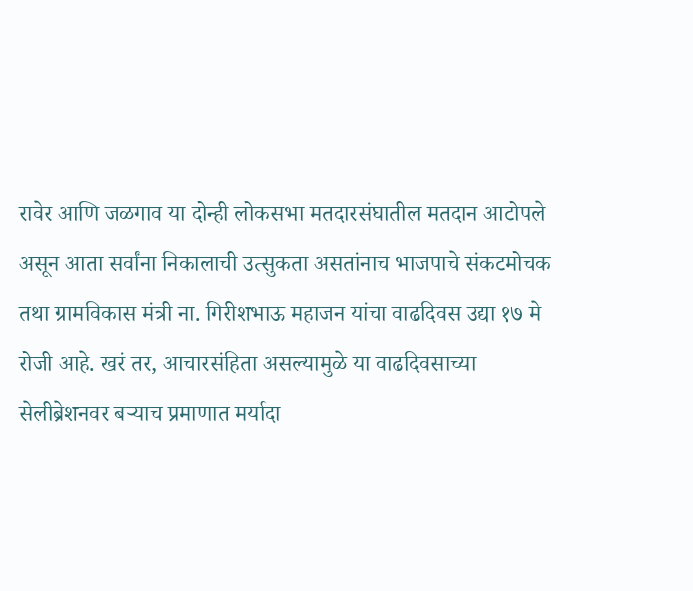रावेर आणि जळगाव या दोन्ही लोकसभा मतदारसंघातील मतदान आटोपले असून आता सर्वांना निकालाची उत्सुकता असतांनाच भाजपाचे संकटमोचक तथा ग्रामविकास मंत्री ना. गिरीशभाऊ महाजन यांचा वाढदिवस उद्या १७ मे रोजी आहे. खरं तर, आचारसंहिता असल्यामुळे या वाढदिवसाच्या सेलीब्रेशनवर बऱ्याच प्रमाणात मर्यादा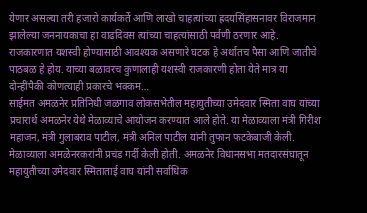येणार असल्या तरी हजारो कार्यकर्ते आणि लाखो चाहत्यांच्या ह्रदयसिंहासनावर विराजमान झालेल्या जननायकाचा हा वाढदिवस त्यांच्या चाहत्यांसाठी पर्वणी ठरणार आहे. राजकारणात यशस्वी होण्यासाठी आवश्यक असणारे घटक हे अर्थातच पैसा आणि जातीचे पाठबळ हे होय. याच्या बळावरच कुणालाही यशस्वी राजकारणी होता येते मात्र या दोन्हींपैकी कोणत्याही प्रकारचे भक्कम…
साईमत अमळनेर प्रतिनिधी जळगाव लोकसभेतील महायुतीच्या उमेदवार स्मिता वाघ यांच्या प्रचारार्थ अमळनेर येथे मेळाव्याचे आयोजन करण्यात आले होते. या मेळाव्याला मंत्री गिरीश महाजन, मंत्री गुलाबराव पाटील, मंत्री अनिल पाटील यांनी तुफान फटकेबाजी केली. मेळाव्याला अमळेनरकरांनी प्रचंड गर्दी केली होती. अमळनेर विधानसभा मतदारसंघातून महायुतीच्या उमेदवार स्मिताताई वाघ यांनी सर्वाधिक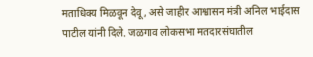मताधिक्य मिळवून देवू, असे जाहीर आश्वासन मंत्री अनिल भाईदास पाटील यांनी दिले. जळगाव लोकसभा मतदारसंघातील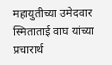महायुतीच्या उमेदवार स्मिताताई वाघ यांच्या प्रचारार्थ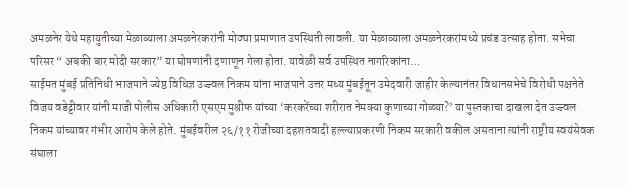अमळनेर येथे महायुतीच्या मेळाव्याला अमळनेरकरांनी मोठ्या प्रमाणात उपस्थिती लावली. या मेळाव्याला अमळनेरकरांमध्ये प्रचंड उत्साह होता. सभेचा परिसर “ अबकी बार मोदी सरकार” या घोषणांनी दणाणून गेला होता. यावेळी सर्व उपस्थित नागरिकांना…
साईमत मुंबई प्रतिनिधी भाजपाने ज्येष्ठ विधिज्ञ उज्ज्वल निकम यांना भाजपाने उत्तर मध्य मुंबईतून उमेदवारी जाहीर केल्यानंतर विधानसभेचे विरोधी पक्षनेते विजय वडेट्टीवार यांनी माजी पोलीस अधिकारी एसएम मुश्रीफ यांच्या ‘करकरेंच्या शरीरात नेमक्या कुणाच्या गोळ्या?’ या पुस्तकाचा दाखला देत उज्ज्वल निकम यांच्यावर गंभीर आरोप केले होते. मुंबईवरील २६/११ रोजीच्या दहशतवादी हल्ल्याप्रकरणी निकम सरकारी वकील असताना त्यांनी राष्ट्रीय स्वयंसेवक संघाला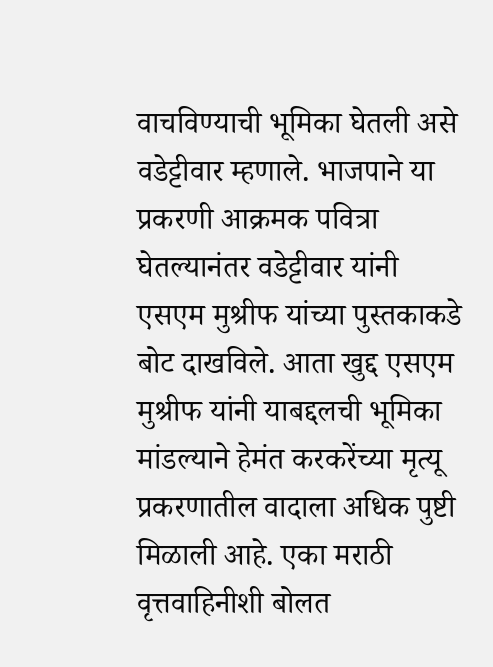वाचविण्याची भूमिका घेतली असे वडेट्टीवार म्हणाले. भाजपाने या प्रकरणी आक्रमक पवित्रा घेतल्यानंतर वडेट्टीवार यांनी एसएम मुश्रीफ यांच्या पुस्तकाकडे बोट दाखविले. आता खुद्द एसएम मुश्रीफ यांनी याबद्दलची भूमिका मांडल्याने हेमंत करकरेंच्या मृत्यू प्रकरणातील वादाला अधिक पुष्टी मिळाली आहे. एका मराठी वृत्तवाहिनीशी बोलत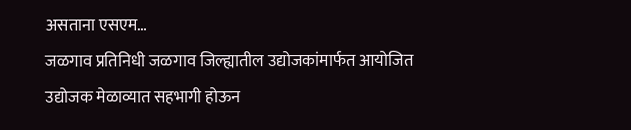असताना एसएम…
जळगाव प्रतिनिधी जळगाव जिल्ह्यातील उद्योजकांमार्फत आयोजित उद्योजक मेळाव्यात सहभागी होऊन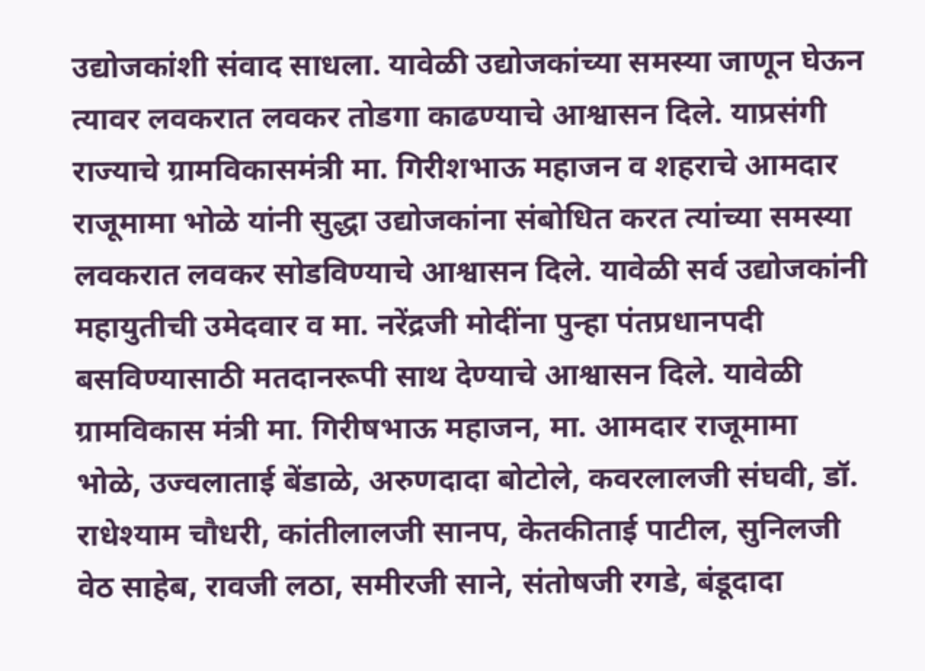उद्योजकांशी संवाद साधला. यावेळी उद्योजकांच्या समस्या जाणून घेऊन त्यावर लवकरात लवकर तोडगा काढण्याचे आश्वासन दिले. याप्रसंगी राज्याचे ग्रामविकासमंत्री मा. गिरीशभाऊ महाजन व शहराचे आमदार राजूमामा भोळे यांनी सुद्धा उद्योजकांना संबोधित करत त्यांच्या समस्या लवकरात लवकर सोडविण्याचे आश्वासन दिले. यावेळी सर्व उद्योजकांनी महायुतीची उमेदवार व मा. नरेंद्रजी मोदींना पुन्हा पंतप्रधानपदी बसविण्यासाठी मतदानरूपी साथ देण्याचे आश्वासन दिले. यावेळी ग्रामविकास मंत्री मा. गिरीषभाऊ महाजन, मा. आमदार राजूमामा भोळे, उज्वलाताई बेंडाळे, अरुणदादा बोटोले, कवरलालजी संघवी, डॉ. राधेश्याम चौधरी, कांतीलालजी सानप, केतकीताई पाटील, सुनिलजी वेठ साहेब, रावजी लठा, समीरजी साने, संतोषजी रगडे, बंडूदादा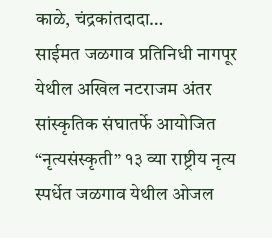काळे, चंद्रकांतदादा…
साईमत जळगाव प्रतिनिधी नागपूर येथील अखिल नटराजम अंतर सांस्कृतिक संघातर्फे आयोजित “नृत्यसंस्कृती” १३ व्या राष्ट्रीय नृत्य स्पर्धेत जळगाव येथील ओजल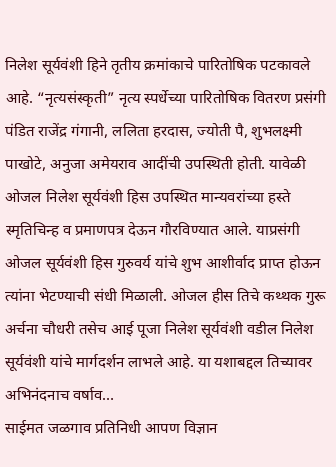निलेश सूर्यवंशी हिने तृतीय क्रमांकाचे पारितोषिक पटकावले आहे. “नृत्यसंस्कृती” नृत्य स्पर्धेच्या पारितोषिक वितरण प्रसंगी पंडित राजेंद्र गंगानी, ललिता हरदास, ज्योती पै, शुभलक्ष्मी पाखोटे, अनुजा अमेयराव आदींची उपस्थिती होती. यावेळी ओजल निलेश सूर्यवंशी हिस उपस्थित मान्यवरांच्या हस्ते स्मृतिचिन्ह व प्रमाणपत्र देऊन गौरविण्यात आले. याप्रसंगी ओजल सूर्यवंशी हिस गुरुवर्य यांचे शुभ आशीर्वाद प्राप्त होऊन त्यांना भेटण्याची संधी मिळाली. ओजल हीस तिचे कथ्थक गुरू अर्चना चौधरी तसेच आई पूजा निलेश सूर्यवंशी वडील निलेश सूर्यवंशी यांचे मार्गदर्शन लाभले आहे. या यशाबद्दल तिच्यावर अभिनंदनाच वर्षाव…
साईमत जळगाव प्रतिनिधी आपण विज्ञान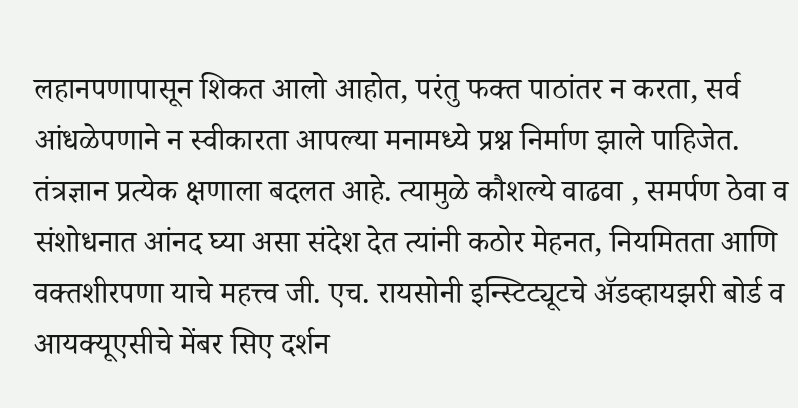लहानपणापासून शिकत आलो आहोत, परंतु फक्त पाठांतर न करता, सर्व आंधळेपणाने न स्वीकारता आपल्या मनामध्ये प्रश्न निर्माण झाले पाहिजेत. तंत्रज्ञान प्रत्येक क्षणाला बदलत आहे. त्यामुळे कौशल्ये वाढवा , समर्पण ठेवा व संशोधनात आंनद घ्या असा संदेश देत त्यांनी कठोर मेहनत, नियमितता आणि वक्तशीरपणा याचे महत्त्व जी. एच. रायसोनी इन्स्टिट्यूटचे ॲडव्हायझरी बोर्ड व आयक्यूएसीचे मेंबर सिए दर्शन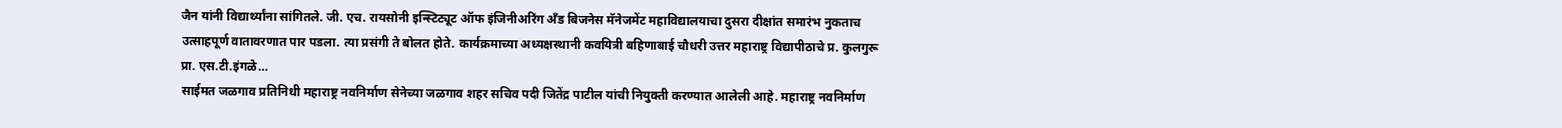जैन यांनी विद्यार्थ्यांना सांगितले. जी. एच. रायसोनी इन्स्टिट्यूट ऑफ इंजिनीअरिंग अँड बिजनेस मॅनेजमेंट महाविद्यालयाचा दुसरा दीक्षांत समारंभ नुकताच उत्साहपूर्ण वातावरणात पार पडला. त्या प्रसंगी ते बोलत होते. कार्यक्रमाच्या अध्यक्षस्थानी कवयित्री बहिणाबाई चौधरी उत्तर महाराष्ट्र विद्यापीठाचे प्र. कुलगुरू प्रा. एस.टी.इंगळे…
साईमत जळगाव प्रतिनिधी महाराष्ट्र नवनिर्माण सेनेच्या जळगाव शहर सचिव पदी जितेंद्र पाटील यांची नियुक्ती करण्यात आलेली आहे. महाराष्ट्र नवनिर्माण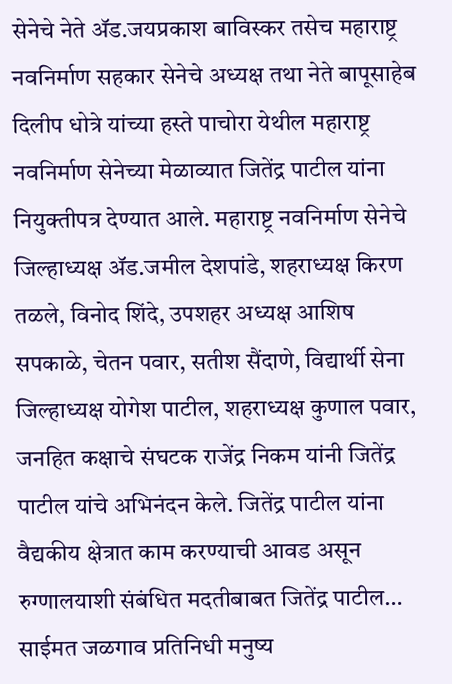सेनेचे नेते ॲड.जयप्रकाश बाविस्कर तसेच महाराष्ट्र नवनिर्माण सहकार सेनेचे अध्यक्ष तथा नेते बापूसाहेब दिलीप धोत्रे यांच्या हस्ते पाचोरा येथील महाराष्ट्र नवनिर्माण सेनेच्या मेळाव्यात जितेंद्र पाटील यांना नियुक्तीपत्र देण्यात आले. महाराष्ट्र नवनिर्माण सेनेचे जिल्हाध्यक्ष ॲड.जमील देशपांडे, शहराध्यक्ष किरण तळले, विनोद शिंदे, उपशहर अध्यक्ष आशिष सपकाळे, चेतन पवार, सतीश सैंदाणे, विद्यार्थी सेना जिल्हाध्यक्ष योगेश पाटील, शहराध्यक्ष कुणाल पवार, जनहित कक्षाचे संघटक राजेंद्र निकम यांनी जितेंद्र पाटील यांचे अभिनंदन केले. जितेंद्र पाटील यांना वैद्यकीय क्षेत्रात काम करण्याची आवड असून रुग्णालयाशी संबंधित मदतीबाबत जितेंद्र पाटील…
साईमत जळगाव प्रतिनिधी मनुष्य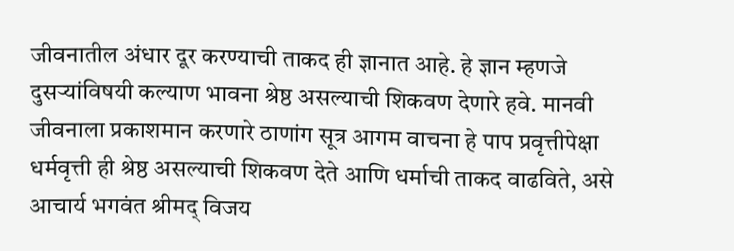जीवनातील अंधार दूर करण्याची ताकद ही ज्ञानात आहे. हे ज्ञान म्हणजे दुसऱ्यांविषयी कल्याण भावना श्रेष्ठ असल्याची शिकवण देणारे हवे. मानवी जीवनाला प्रकाशमान करणारे ठाणांग सूत्र आगम वाचना हे पाप प्रवृत्तीपेक्षा धर्मवृत्ती ही श्रेष्ठ असल्याची शिकवण देते आणि धर्माची ताकद वाढविते, असे आचार्य भगवंत श्रीमद् विजय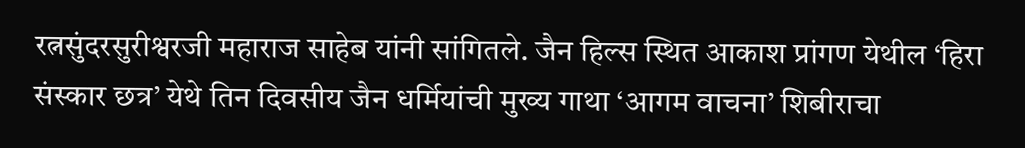रत्नसुंदरसुरीश्वरजी महाराज साहेब यांनी सांगितले. जैन हिल्स स्थित आकाश प्रांगण येथील ‘हिरा संस्कार छत्र’ येथे तिन दिवसीय जैन धर्मियांची मुख्य गाथा ‘आगम वाचना’ शिबीराचा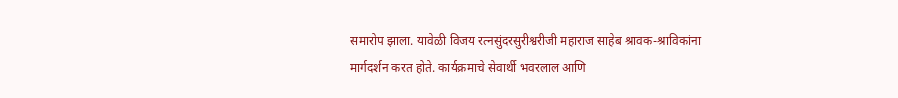समारोप झाला. यावेळी विजय रत्नसुंदरसुरीश्वरीजी महाराज साहेब श्रावक-श्राविकांना मार्गदर्शन करत होते. कार्यक्रमाचे सेवार्थी भवरलाल आणि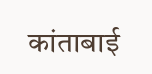कांताबाई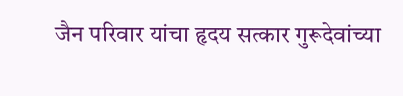जैन परिवार यांचा हृदय सत्कार गुरूदेवांच्या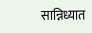सान्निध्यात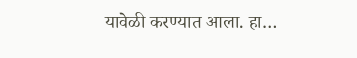यावेळी करण्यात आला. हा…